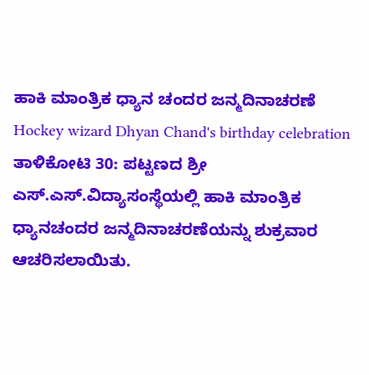ಹಾಕಿ ಮಾಂತ್ರಿಕ ಧ್ಯಾನ ಚಂದರ ಜನ್ಮದಿನಾಚರಣೆ
Hockey wizard Dhyan Chand's birthday celebration
ತಾಳಿಕೋಟಿ 30: ಪಟ್ಟಣದ ಶ್ರೀ ಎಸ್.ಎಸ್.ವಿದ್ಯಾಸಂಸ್ಥೆಯಲ್ಲಿ ಹಾಕಿ ಮಾಂತ್ರಿಕ ಧ್ಯಾನಚಂದರ ಜನ್ಮದಿನಾಚರಣೆಯನ್ನು ಶುಕ್ರವಾರ ಆಚರಿಸಲಾಯಿತು.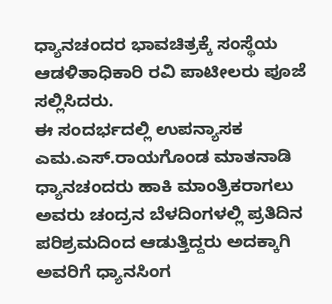ಧ್ಯಾನಚಂದರ ಭಾವಚಿತ್ರಕ್ಕೆ ಸಂಸ್ಥೆಯ ಆಡಳಿತಾಧಿಕಾರಿ ರವಿ ಪಾಟೀಲರು ಪೂಜೆ ಸಲ್ಲಿಸಿದರು.
ಈ ಸಂದರ್ಭದಲ್ಲಿ ಉಪನ್ಯಾಸಕ ಎಮ.ಎಸ್.ರಾಯಗೊಂಡ ಮಾತನಾಡಿ ಧ್ಯಾನಚಂದರು ಹಾಕಿ ಮಾಂತ್ರಿಕರಾಗಲು ಅವರು ಚಂದ್ರನ ಬೆಳದಿಂಗಳಲ್ಲಿ ಪ್ರತಿದಿನ ಪರಿಶ್ರಮದಿಂದ ಆಡುತ್ತಿದ್ದರು ಅದಕ್ಕಾಗಿ ಅವರಿಗೆ ಧ್ಯಾನಸಿಂಗ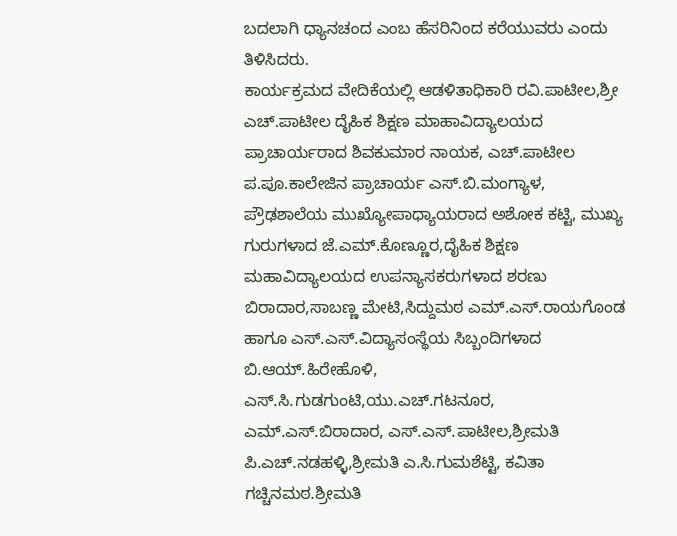ಬದಲಾಗಿ ಧ್ಯಾನಚಂದ ಎಂಬ ಹೆಸರಿನಿಂದ ಕರೆಯುವರು ಎಂದು ತಿಳಿಸಿದರು.
ಕಾರ್ಯಕ್ರಮದ ವೇದಿಕೆಯಲ್ಲಿ ಆಡಳಿತಾಧಿಕಾರಿ ರವಿ.ಪಾಟೀಲ,ಶ್ರೀ ಎಚ್.ಪಾಟೀಲ ದೈಹಿಕ ಶಿಕ್ಷಣ ಮಾಹಾವಿದ್ಯಾಲಯದ ಪ್ರಾಚಾರ್ಯರಾದ ಶಿವಕುಮಾರ ನಾಯಕ, ಎಚ್.ಪಾಟೀಲ ಪ.ಪೂ.ಕಾಲೇಜಿನ ಪ್ರಾಚಾರ್ಯ ಎಸ್.ಬಿ.ಮಂಗ್ಯಾಳ, ಪ್ರೌಢಶಾಲೆಯ ಮುಖ್ಯೋಪಾಧ್ಯಾಯರಾದ ಅಶೋಕ ಕಟ್ಟಿ, ಮುಖ್ಯ ಗುರುಗಳಾದ ಜೆ.ಎಮ್.ಕೊಣ್ಣೂರ,ದೈಹಿಕ ಶಿಕ್ಷಣ ಮಹಾವಿದ್ಯಾಲಯದ ಉಪನ್ಯಾಸಕರುಗಳಾದ ಶರಣು ಬಿರಾದಾರ,ಸಾಬಣ್ಣ ಮೇಟಿ,ಸಿದ್ದುಮಠ ಎಮ್.ಎಸ್.ರಾಯಗೊಂಡ ಹಾಗೂ ಎಸ್.ಎಸ್.ವಿದ್ಯಾಸಂಸ್ಥೆಯ ಸಿಬ್ಬಂದಿಗಳಾದ ಬಿ.ಆಯ್.ಹಿರೇಹೊಳಿ, ಎಸ್.ಸಿ.ಗುಡಗುಂಟಿ,ಯು.ಎಚ್.ಗಟನೂರ, ಎಮ್.ಎಸ್.ಬಿರಾದಾರ, ಎಸ್.ಎಸ್.ಪಾಟೀಲ,ಶ್ರೀಮತಿ ಪಿ.ಎಚ್.ನಡಹಳ್ಳಿ,ಶ್ರೀಮತಿ ಎ.ಸಿ.ಗುಮಶೆಟ್ಟಿ, ಕವಿತಾ ಗಚ್ಚಿನಮಠ.ಶ್ರೀಮತಿ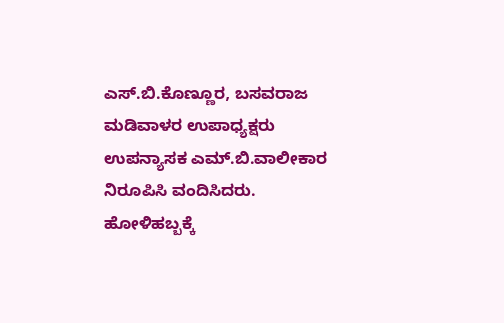ಎಸ್.ಬಿ.ಕೊಣ್ಣೂರ, ಬಸವರಾಜ ಮಡಿವಾಳರ ಉಪಾಧ್ಯಕ್ಷರು ಉಪನ್ಯಾಸಕ ಎಮ್.ಬಿ.ವಾಲೀಕಾರ ನಿರೂಪಿಸಿ ವಂದಿಸಿದರು.
ಹೋಳಿಹಬ್ಬಕ್ಕೆ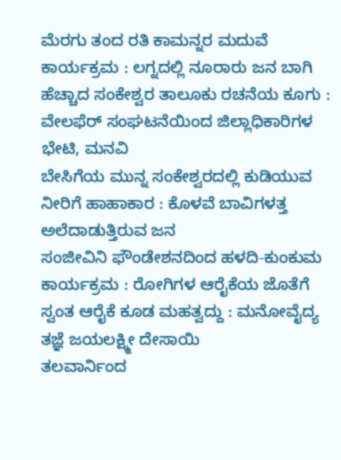ಮೆರಗು ತಂದ ರತಿ ಕಾಮನ್ನರ ಮದುವೆ ಕಾರ್ಯಕ್ರಮ : ಲಗ್ನದಲ್ಲಿ ನೂರಾರು ಜನ ಬಾಗಿ
ಹೆಚ್ಚಾದ ಸಂಕೇಶ್ವರ ತಾಲೂಕು ರಚನೆಯ ಕೂಗು : ವೇಲಫೆರ್ ಸಂಘಟನೆಯಿಂದ ಜಿಲ್ಲಾಧಿಕಾರಿಗಳ ಭೇಟಿ, ಮನವಿ
ಬೇಸಿಗೆಯ ಮುನ್ನ ಸಂಕೇಶ್ವರದಲ್ಲಿ ಕುಡಿಯುವ ನೀರಿಗೆ ಹಾಹಾಕಾರ : ಕೊಳವೆ ಬಾವಿಗಳತ್ತ ಅಲೆದಾಡುತ್ತಿರುವ ಜನ
ಸಂಜೀವಿನಿ ಫೌಂಡೇಶನದಿಂದ ಹಳದಿ-ಕುಂಕುಮ ಕಾರ್ಯಕ್ರಮ : ರೋಗಿಗಳ ಆರೈಕೆಯ ಜೊತೆಗೆ ಸ್ವಂತ ಆರೈಕೆ ಕೂಡ ಮಹತ್ವದ್ದು : ಮನೋವೈದ್ಯ ತಜ್ಞೆ ಜಯಲಕ್ಷ್ಮೀ ದೇಸಾಯಿ
ತಲವಾರ್ನಿಂದ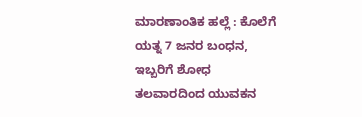ಮಾರಣಾಂತಿಕ ಹಲ್ಲೆ : ಕೊಲೆಗೆ ಯತ್ನ 7 ಜನರ ಬಂಧನ, ಇಬ್ಬರಿಗೆ ಶೋಧ
ತಲವಾರದಿಂದ ಯುವಕನ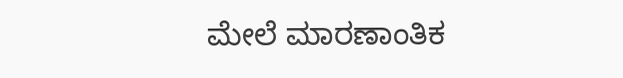ಮೇಲೆ ಮಾರಣಾಂತಿಕ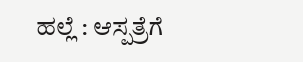ಹಲ್ಲೆ : ಆಸ್ಪತ್ರೆಗೆ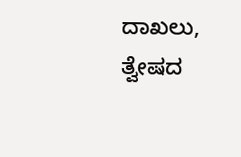ದಾಖಲು, ತ್ವೇಷದ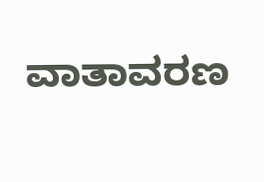ವಾತಾವರಣ